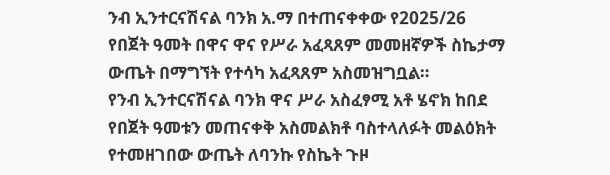ንብ ኢንተርናሽናል ባንክ አ.ማ በተጠናቀቀው የ2025/26 የበጀት ዓመት በዋና ዋና የሥራ አፈጻጸም መመዘኛዎች ስኬታማ ውጤት በማግኘት የተሳካ አፈጻጸም አስመዝግቧል።
የንብ ኢንተርናሽናል ባንክ ዋና ሥራ አስፈፃሚ አቶ ሄኖክ ከበደ የበጀት ዓመቱን መጠናቀቅ አስመልክቶ ባስተላለፉት መልዕክት የተመዘገበው ውጤት ለባንኩ የስኬት ጉዞ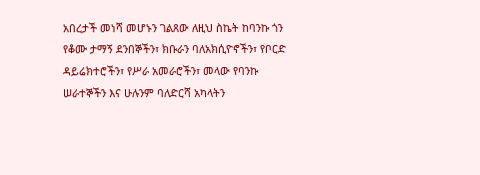አበረታች መነሻ መሆኑን ገልጸው ለዚህ ስኬት ከባንኩ ጎን የቆሙ ታማኝ ደንበኞችን፣ ክቡራን ባለአክሲዮኖችን፣ የቦርድ ዳይሬክተሮችን፣ የሥራ አመራሮችን፣ መላው የባንኩ ሠራተኞችን እና ሁሉንም ባለድርሻ አካላትን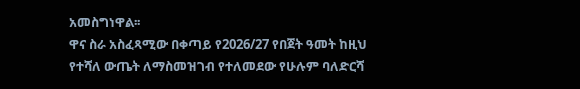አመስግነዋል፡፡
ዋና ስራ አስፈጻሚው በቀጣይ የ2026/27 የበጀት ዓመት ከዚህ የተሻለ ውጤት ለማስመዝገብ የተለመደው የሁሉም ባለድርሻ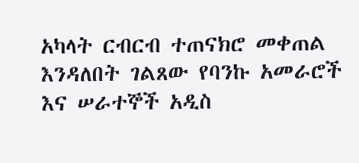አካላት ርብርብ ተጠናክሮ መቀጠል እንዳለበት ገልጸው የባንኩ አመራሮች እና ሠራተኞች አዲስ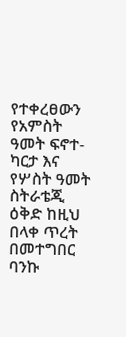የተቀረፀውን የአምስት ዓመት ፍኖተ-ካርታ እና የሦስት ዓመት ስትራቴጂ ዕቅድ ከዚህ በላቀ ጥረት በመተግበር ባንኩ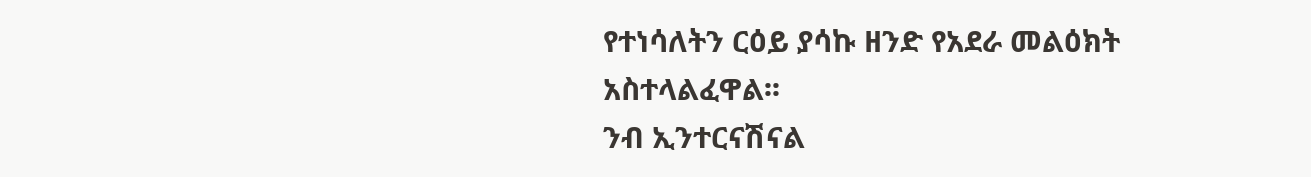የተነሳለትን ርዕይ ያሳኩ ዘንድ የአደራ መልዕክት አስተላልፈዋል፡፡
ንብ ኢንተርናሽናል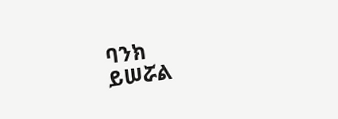ባንክ
ይሠሯል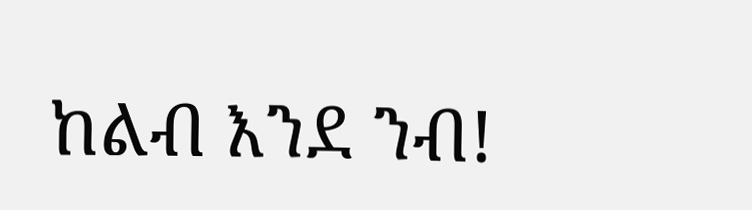ከልብ እንደ ንብ!